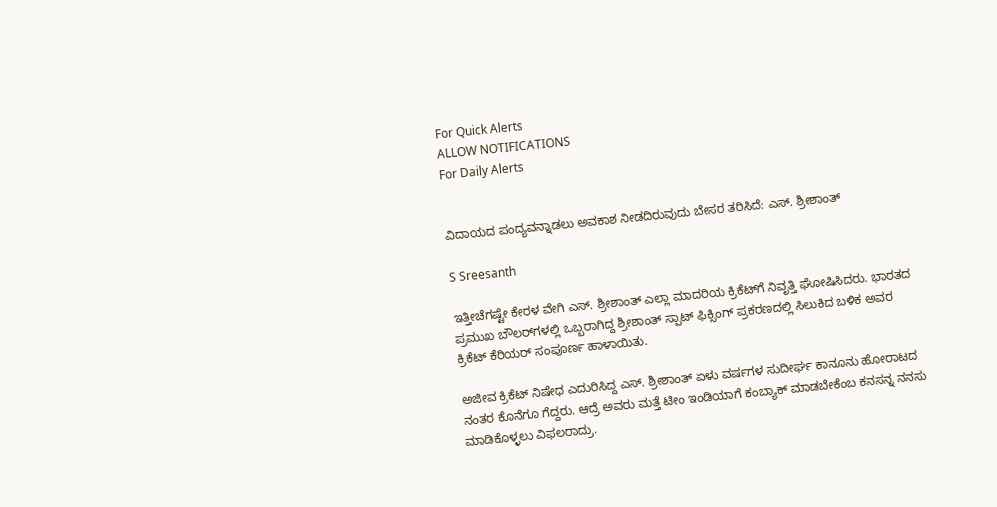For Quick Alerts
ALLOW NOTIFICATIONS
For Daily Alerts


ವಿದಾಯದ ಪಂದ್ಯವನ್ನಾಡಲು ಅವಕಾಶ ನೀಡದಿರುವುದು ಬೇಸರ ತರಿಸಿದೆ: ಎಸ್‌. ಶ್ರೀಶಾಂತ್

S Sreesanth

ಇತ್ತೀಚೆಗಷ್ಟೇ ಕೇರಳ ವೇಗಿ ಎಸ್‌. ಶ್ರೀಶಾಂತ್ ಎಲ್ಲಾ ಮಾದರಿಯ ಕ್ರಿಕೆಟ್‌ಗೆ ನಿವೃತ್ತಿ ಘೋಷಿಸಿದರು. ಭಾರತದ ಪ್ರಮುಖ ಬೌಲರ್‌ಗಳಲ್ಲಿ ಒಬ್ಬರಾಗಿದ್ದ ಶ್ರೀಶಾಂತ್ ಸ್ಪಾಟ್ ಫಿಕ್ಸಿಂಗ್‌ ಪ್ರಕರಣದಲ್ಲಿ ಸಿಲುಕಿದ ಬಳಿಕ ಅವರ ಕ್ರಿಕೆಟ್ ಕೆರಿಯರ್ ಸಂಪೂರ್ಣ ಹಾಳಾಯಿತು.

ಅಜೀವ ಕ್ರಿಕೆಟ್ ನಿಷೇಧ ಎದುರಿಸಿದ್ದ ಎಸ್‌. ಶ್ರೀಶಾಂತ್ ಏಳು ವರ್ಷಗಳ ಸುದೀರ್ಘ ಕಾನೂನು ಹೋರಾಟದ ನಂತರ ಕೊನೆಗೂ ಗೆದ್ದರು. ಆದ್ರೆ ಅವರು ಮತ್ತೆ ಟೀಂ ಇಂಡಿಯಾಗೆ ಕಂಬ್ಯಾಕ್ ಮಾಡಬೇಕೆಂಬ ಕನಸನ್ನ ನನಸು ಮಾಡಿಕೊಳ್ಳಲು ವಿಫಲರಾದ್ರು.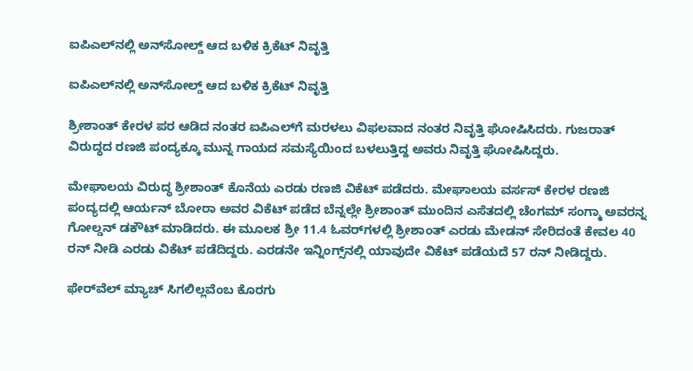ಐಪಿಎಲ್‌ನಲ್ಲಿ ಅನ್‌ಸೋಲ್ಡ್ ಆದ ಬಳಿಕ ಕ್ರಿಕೆಟ್ ನಿವೃತ್ತಿ

ಐಪಿಎಲ್‌ನಲ್ಲಿ ಅನ್‌ಸೋಲ್ಡ್ ಆದ ಬಳಿಕ ಕ್ರಿಕೆಟ್ ನಿವೃತ್ತಿ

ಶ್ರೀಶಾಂತ್ ಕೇರಳ ಪರ ಆಡಿದ ನಂತರ ಐಪಿಎಲ್‌ಗೆ ಮರಳಲು ವಿಫಲವಾದ ನಂತರ ನಿವೃತ್ತಿ ಘೋಷಿಸಿದರು. ಗುಜರಾತ್ ವಿರುದ್ಧದ ರಣಜಿ ಪಂದ್ಯಕ್ಕೂ ಮುನ್ನ ಗಾಯದ ಸಮಸ್ಯೆಯಿಂದ ಬಳಲುತ್ತಿದ್ದ ಅವರು ನಿವೃತ್ತಿ ಘೋಷಿಸಿದ್ದರು.

ಮೇಘಾಲಯ ವಿರುದ್ಧ ಶ್ರೀಶಾಂತ್ ಕೊನೆಯ ಎರಡು ರಣಜಿ ವಿಕೆಟ್ ಪಡೆದರು. ಮೇಘಾಲಯ ವರ್ಸಸ್ ಕೇರಳ ರಣಜಿ ಪಂದ್ಯದಲ್ಲಿ ಆರ್ಯನ್ ಬೋರಾ ಅವರ ವಿಕೆಟ್ ಪಡೆದ ಬೆನ್ನಲ್ಲೇ ಶ್ರೀಶಾಂತ್ ಮುಂದಿನ ಎಸೆತದಲ್ಲಿ ಚೆಂಗಮ್ ಸಂಗ್ಮಾ ಅವರನ್ನ ಗೋಲ್ಡನ್ ಡಕೌಟ್ ಮಾಡಿದರು. ಈ ಮೂಲಕ ಶ್ರೀ 11.4 ಓವರ್‌ಗಳಲ್ಲಿ ಶ್ರೀಶಾಂತ್ ಎರಡು ಮೇಡನ್ ಸೇರಿದಂತೆ ಕೇವಲ 40 ರನ್ ನೀಡಿ ಎರಡು ವಿಕೆಟ್ ಪಡೆದಿದ್ದರು. ಎರಡನೇ ಇನ್ನಿಂಗ್ಸ್‌ನಲ್ಲಿ ಯಾವುದೇ ವಿಕೆಟ್ ಪಡೆಯದೆ 57 ರನ್ ನೀಡಿದ್ದರು.

ಫೇರ್‌ವೆಲ್ ಮ್ಯಾಚ್ ಸಿಗಲಿಲ್ಲವೆಂಬ ಕೊರಗು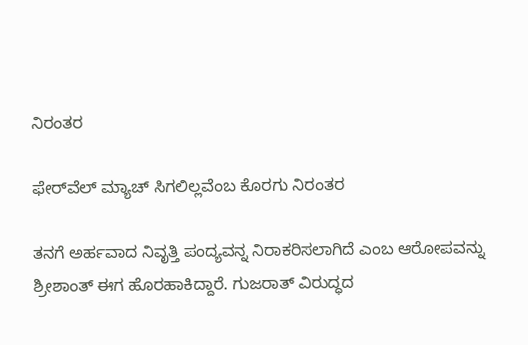ನಿರಂತರ

ಫೇರ್‌ವೆಲ್ ಮ್ಯಾಚ್ ಸಿಗಲಿಲ್ಲವೆಂಬ ಕೊರಗು ನಿರಂತರ

ತನಗೆ ಅರ್ಹವಾದ ನಿವೃತ್ತಿ ಪಂದ್ಯವನ್ನ ನಿರಾಕರಿಸಲಾಗಿದೆ ಎಂಬ ಆರೋಪವನ್ನು ಶ್ರೀಶಾಂತ್ ಈಗ ಹೊರಹಾಕಿದ್ದಾರೆ. ಗುಜರಾತ್ ವಿರುದ್ಧದ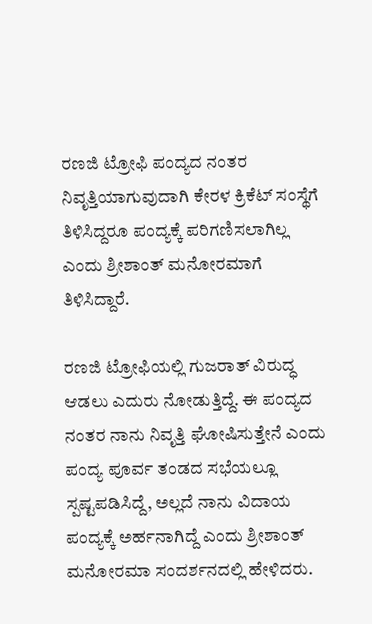ರಣಜಿ ಟ್ರೋಫಿ ಪಂದ್ಯದ ನಂತರ ನಿವೃತ್ತಿಯಾಗುವುದಾಗಿ ಕೇರಳ ಕ್ರಿಕೆಟ್ ಸಂಸ್ಥೆಗೆ ತಿಳಿಸಿದ್ದರೂ ಪಂದ್ಯಕ್ಕೆ ಪರಿಗಣಿಸಲಾಗಿಲ್ಲ ಎಂದು ಶ್ರೀಶಾಂತ್ ಮನೋರಮಾಗೆ ತಿಳಿಸಿದ್ದಾರೆ.

ರಣಜಿ ಟ್ರೋಫಿಯಲ್ಲಿ ಗುಜರಾತ್ ವಿರುದ್ಧ ಆಡಲು ಎದುರು ನೋಡುತ್ತಿದ್ದೆ. ಈ ಪಂದ್ಯದ ನಂತರ ನಾನು ನಿವೃತ್ತಿ ಘೋಷಿಸುತ್ತೇನೆ ಎಂದು ಪಂದ್ಯ ಪೂರ್ವ ತಂಡದ ಸಭೆಯಲ್ಲೂ ಸ್ಪಷ್ಟಪಡಿಸಿದ್ದೆ, ಅಲ್ಲದೆ ನಾನು ವಿದಾಯ ಪಂದ್ಯಕ್ಕೆ ಅರ್ಹನಾಗಿದ್ದೆ ಎಂದು ಶ್ರೀಶಾಂತ್ ಮನೋರಮಾ ಸಂದರ್ಶನದಲ್ಲಿ ಹೇಳಿದರು.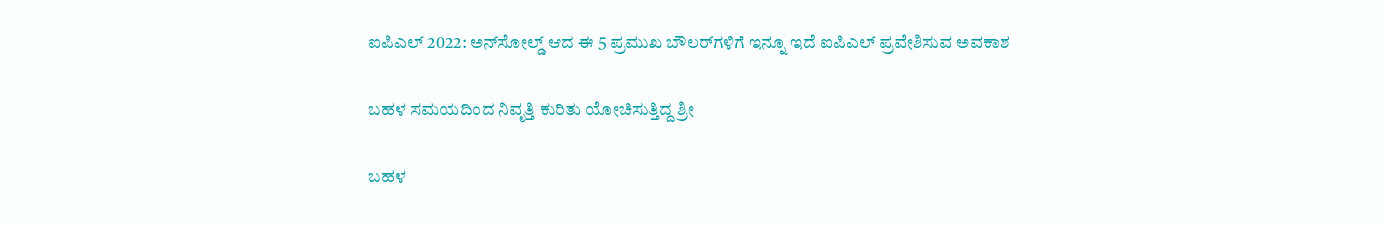ಐಪಿಎಲ್ 2022: ಅನ್‌ಸೋಲ್ಡ್ ಆದ ಈ 5 ಪ್ರಮುಖ ಬೌಲರ್‌ಗಳಿಗೆ ಇನ್ನೂ ಇದೆ ಐಪಿಎಲ್ ಪ್ರವೇಶಿಸುವ ಅವಕಾಶ

ಬಹಳ ಸಮಯದಿಂದ ನಿವೃತ್ತಿ ಕುರಿತು ಯೋಚಿಸುತ್ತಿದ್ದ ಶ್ರೀ

ಬಹಳ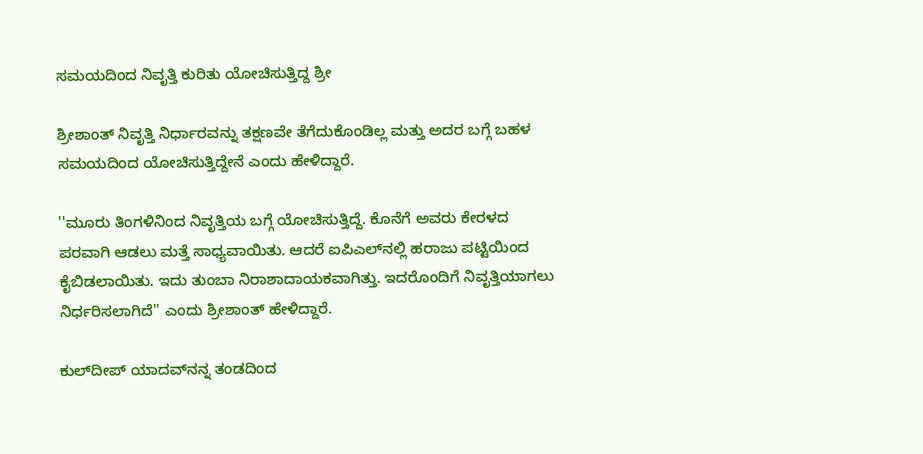ಸಮಯದಿಂದ ನಿವೃತ್ತಿ ಕುರಿತು ಯೋಚಿಸುತ್ತಿದ್ದ ಶ್ರೀ

ಶ್ರೀಶಾಂತ್ ನಿವೃತ್ತಿ ನಿರ್ಧಾರವನ್ನು ತಕ್ಷಣವೇ ತೆಗೆದುಕೊಂಡಿಲ್ಲ ಮತ್ತು ಅದರ ಬಗ್ಗೆ ಬಹಳ ಸಮಯದಿಂದ ಯೋಚಿಸುತ್ತಿದ್ದೇನೆ ಎಂದು ಹೇಳಿದ್ದಾರೆ.

''ಮೂರು ತಿಂಗಳಿನಿಂದ ನಿವೃತ್ತಿಯ ಬಗ್ಗೆ ಯೋಚಿಸುತ್ತಿದ್ದೆ. ಕೊನೆಗೆ ಅವರು ಕೇರಳದ ಪರವಾಗಿ ಆಡಲು ಮತ್ತೆ ಸಾಧ್ಯವಾಯಿತು. ಆದರೆ ಐಪಿಎಲ್‌ನಲ್ಲಿ ಹರಾಜು ಪಟ್ಟಿಯಿಂದ ಕೈಬಿಡಲಾಯಿತು. ಇದು ತುಂಬಾ ನಿರಾಶಾದಾಯಕವಾಗಿತ್ತು. ಇದರೊಂದಿಗೆ ನಿವೃತ್ತಿಯಾಗಲು ನಿರ್ಧರಿಸಲಾಗಿದೆ'' ಎಂದು ಶ್ರೀಶಾಂತ್ ಹೇಳಿದ್ದಾರೆ.

ಕುಲ್‌ದೀಪ್ ಯಾದವ್‌ನನ್ನ ತಂಡದಿಂದ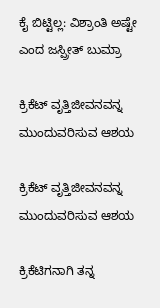ಕೈ ಬಿಟ್ಟಿಲ್ಲ: ವಿಶ್ರಾಂತಿ ಅಷ್ಟೇ ಎಂದ ಜಸ್ಪ್ರೀತ್ ಬುಮ್ರಾ

ಕ್ರಿಕೆಟ್ ವೃತ್ತಿಜೀವನವನ್ನ ಮುಂದುವರಿಸುವ ಆಶಯ

ಕ್ರಿಕೆಟ್ ವೃತ್ತಿಜೀವನವನ್ನ ಮುಂದುವರಿಸುವ ಆಶಯ

ಕ್ರಿಕೆಟಿಗನಾಗಿ ತನ್ನ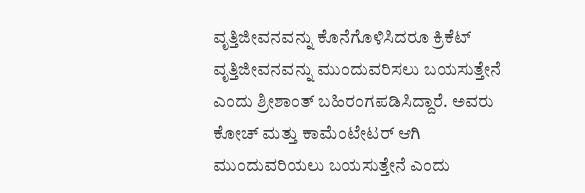ವೃತ್ತಿಜೀವನವನ್ನು ಕೊನೆಗೊಳಿಸಿದರೂ ಕ್ರಿಕೆಟ್ ವೃತ್ತಿಜೀವನವನ್ನು ಮುಂದುವರಿಸಲು ಬಯಸುತ್ತೇನೆ ಎಂದು ಶ್ರೀಶಾಂತ್ ಬಹಿರಂಗಪಡಿಸಿದ್ದಾರೆ. ಅವರು ಕೋಚ್ ಮತ್ತು ಕಾಮೆಂಟೇಟರ್ ಆಗಿ ಮುಂದುವರಿಯಲು ಬಯಸುತ್ತೇನೆ ಎಂದು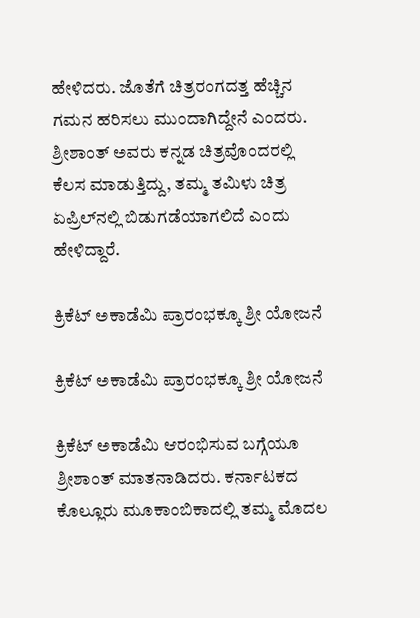ಹೇಳಿದರು. ಜೊತೆಗೆ ಚಿತ್ರರಂಗದತ್ತ ಹೆಚ್ಚಿನ ಗಮನ ಹರಿಸಲು ಮುಂದಾಗಿದ್ದೇನೆ ಎಂದರು. ಶ್ರೀಶಾಂತ್ ಅವರು ಕನ್ನಡ ಚಿತ್ರವೊಂದರಲ್ಲಿ ಕೆಲಸ ಮಾಡುತ್ತಿದ್ದು, ತಮ್ಮ ತಮಿಳು ಚಿತ್ರ ಏಪ್ರಿಲ್‌ನಲ್ಲಿ ಬಿಡುಗಡೆಯಾಗಲಿದೆ ಎಂದು ಹೇಳಿದ್ದಾರೆ.

ಕ್ರಿಕೆಟ್ ಅಕಾಡೆಮಿ ಪ್ರಾರಂಭಕ್ಕೂ ಶ್ರೀ ಯೋಜನೆ

ಕ್ರಿಕೆಟ್ ಅಕಾಡೆಮಿ ಪ್ರಾರಂಭಕ್ಕೂ ಶ್ರೀ ಯೋಜನೆ

ಕ್ರಿಕೆಟ್ ಅಕಾಡೆಮಿ ಆರಂಭಿಸುವ ಬಗ್ಗೆಯೂ ಶ್ರೀಶಾಂತ್ ಮಾತನಾಡಿದರು. ಕರ್ನಾಟಕದ ಕೊಲ್ಲೂರು ಮೂಕಾಂಬಿಕಾದಲ್ಲಿ ತಮ್ಮ ಮೊದಲ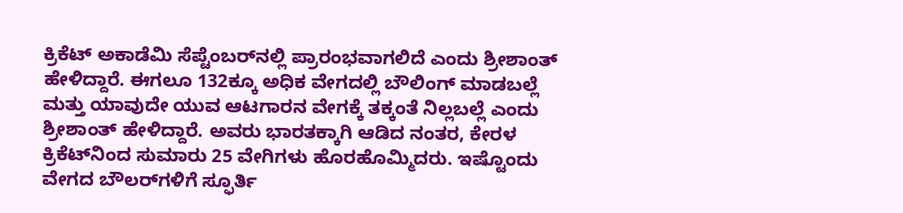ಕ್ರಿಕೆಟ್ ಅಕಾಡೆಮಿ ಸೆಪ್ಟೆಂಬರ್‌ನಲ್ಲಿ ಪ್ರಾರಂಭವಾಗಲಿದೆ ಎಂದು ಶ್ರೀಶಾಂತ್ ಹೇಳಿದ್ದಾರೆ. ಈಗಲೂ 132ಕ್ಕೂ ಅಧಿಕ ವೇಗದಲ್ಲಿ ಬೌಲಿಂಗ್ ಮಾಡಬಲ್ಲೆ ಮತ್ತು ಯಾವುದೇ ಯುವ ಆಟಗಾರನ ವೇಗಕ್ಕೆ ತಕ್ಕಂತೆ ನಿಲ್ಲಬಲ್ಲೆ ಎಂದು ಶ್ರೀಶಾಂತ್ ಹೇಳಿದ್ದಾರೆ. ಅವರು ಭಾರತಕ್ಕಾಗಿ ಆಡಿದ ನಂತರ, ಕೇರಳ ಕ್ರಿಕೆಟ್‌ನಿಂದ ಸುಮಾರು 25 ವೇಗಿಗಳು ಹೊರಹೊಮ್ಮಿದರು. ಇಷ್ಟೊಂದು ವೇಗದ ಬೌಲರ್‌ಗಳಿಗೆ ಸ್ಫೂರ್ತಿ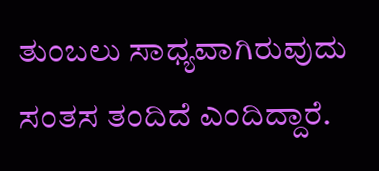ತುಂಬಲು ಸಾಧ್ಯವಾಗಿರುವುದು ಸಂತಸ ತಂದಿದೆ ಎಂದಿದ್ದಾರೆ.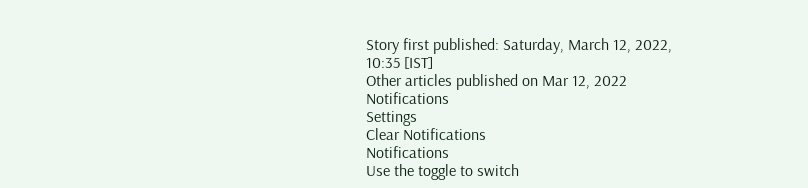Story first published: Saturday, March 12, 2022, 10:35 [IST]
Other articles published on Mar 12, 2022
Notifications
Settings
Clear Notifications
Notifications
Use the toggle to switch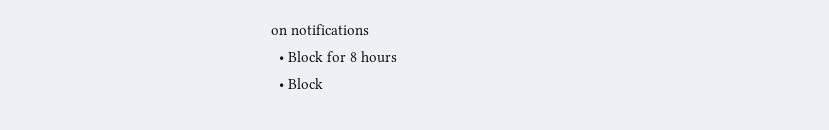on notifications
  • Block for 8 hours
  • Block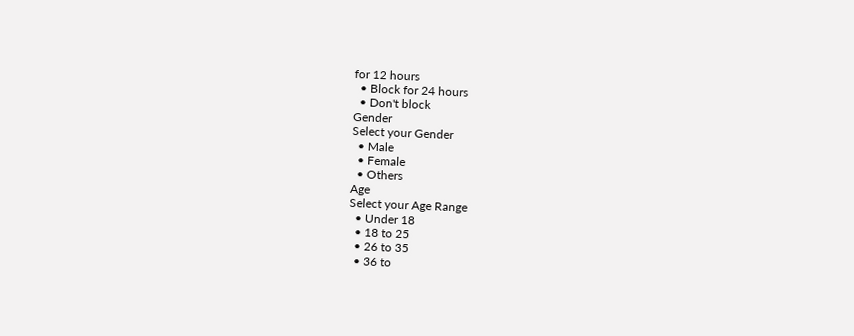for 12 hours
  • Block for 24 hours
  • Don't block
Gender
Select your Gender
  • Male
  • Female
  • Others
Age
Select your Age Range
  • Under 18
  • 18 to 25
  • 26 to 35
  • 36 to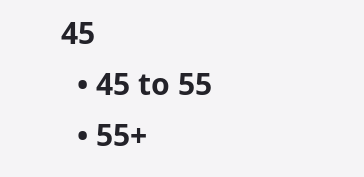45
  • 45 to 55
  • 55+